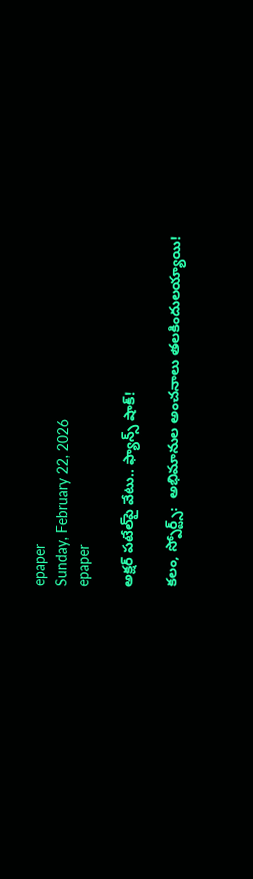epaper
Sunday, February 22, 2026
epaper

అక్షర్ పటేల్‌పై వేటు.. ఫ్యాన్స్ షాక్!

కలం, స్పోర్ట్స్:  అభిమానుల అంచనాలు తలకిందులయ్యాయి!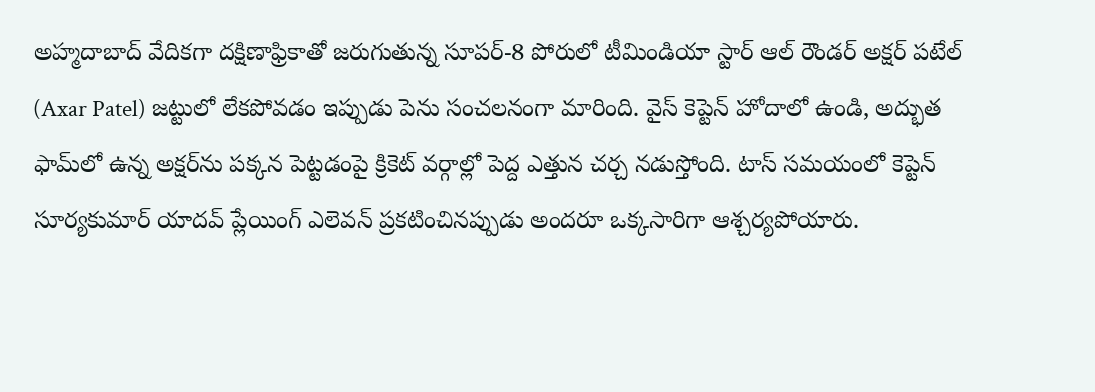అహ్మదాబాద్ వేదికగా దక్షిణాఫ్రికాతో జరుగుతున్న సూపర్-8 పోరులో టీమిండియా స్టార్ ఆల్ రౌండర్ అక్షర్ పటేల్ (Axar Patel) జట్టులో లేకపోవడం ఇప్పుడు పెను సంచలనంగా మారింది. వైస్ కెప్టెన్ హోదాలో ఉండి, అద్భుత ఫామ్‌లో ఉన్న అక్షర్‌ను పక్కన పెట్టడంపై క్రికెట్ వర్గాల్లో పెద్ద ఎత్తున చర్చ నడుస్తోంది. టాస్ సమయంలో కెప్టెన్ సూర్యకుమార్ యాదవ్ ప్లేయింగ్ ఎలెవన్ ప్రకటించినప్పుడు అందరూ ఒక్కసారిగా ఆశ్చర్యపోయారు.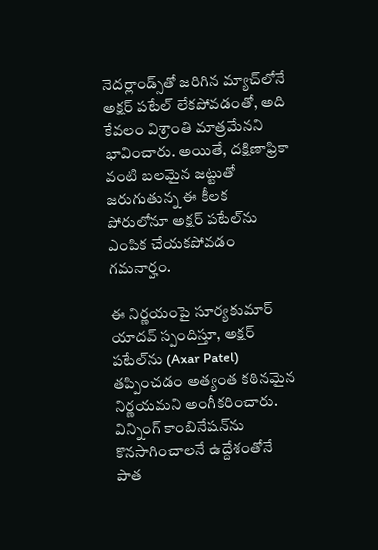నెదర్లాండ్స్‌తో జరిగిన మ్యాచ్‌లోనే అక్షర్ పటేల్ లేకపోవడంతో, అది కేవలం విశ్రాంతి మాత్రమేనని భావించారు. అయితే, దక్షిణాఫ్రికా వంటి బలమైన జట్టుతో జరుగుతున్న ఈ కీలక పోరులోనూ అక్షర్ పటేల్‌ను ఎంపిక చేయకపోవడం గమనార్హం.

ఈ నిర్ణయంపై సూర్యకుమార్ యాదవ్ స్పందిస్తూ, అక్షర్ పటేల్‌ను (Axar Patel) తప్పించడం అత్యంత కఠినమైన నిర్ణయమని అంగీకరించారు. విన్నింగ్ కాంబినేషన్‌ను కొనసాగించాలనే ఉద్దేశంతోనే పాత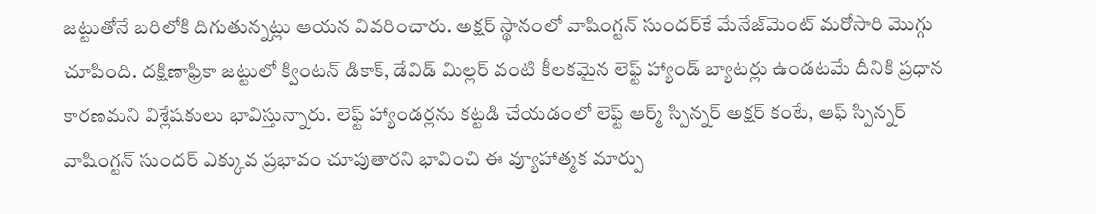జట్టుతోనే బరిలోకి దిగుతున్నట్లు ఆయన వివరించారు. అక్షర్ స్థానంలో వాషింగ్టన్ సుందర్‌కే మేనేజ్‌మెంట్ మరోసారి మొగ్గు చూపింది. దక్షిణాఫ్రికా జట్టులో క్వింటన్ డికాక్, డేవిడ్ మిల్లర్ వంటి కీలకమైన లెఫ్ట్ హ్యాండ్ బ్యాటర్లు ఉండటమే దీనికి ప్రధాన కారణమని విశ్లేషకులు భావిస్తున్నారు. లెఫ్ట్ హ్యాండర్లను కట్టడి చేయడంలో లెఫ్ట్ ఆర్మ్ స్పిన్నర్ అక్షర్ కంటే, ఆఫ్ స్పిన్నర్ వాషింగ్టన్ సుందర్ ఎక్కువ ప్రభావం చూపుతారని భావించి ఈ వ్యూహాత్మక మార్పు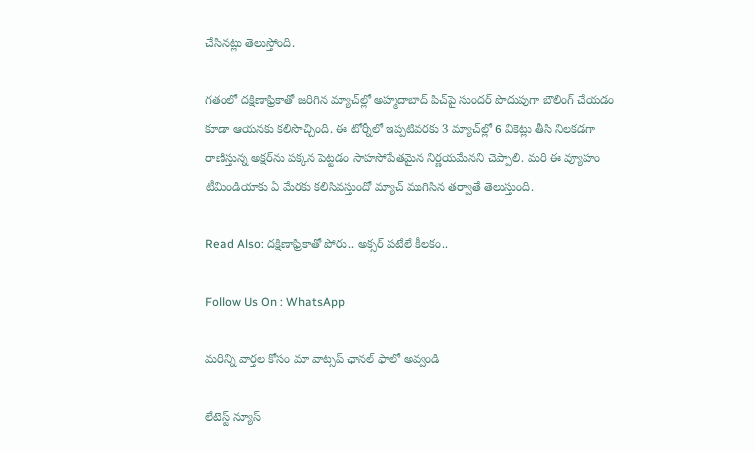చేసినట్లు తెలుస్తోంది.

గతంలో దక్షిణాఫ్రికాతో జరిగిన మ్యాచ్‌ల్లో అహ్మదాబాద్ పిచ్‌పై సుందర్ పొదుపుగా బౌలింగ్ చేయడం కూడా ఆయనకు కలిసొచ్చింది. ఈ టోర్నీలో ఇప్పటివరకు 3 మ్యాచ్‌ల్లో 6 వికెట్లు తీసి నిలకడగా రాణిస్తున్న అక్షర్‌ను పక్కన పెట్టడం సాహసోపేతమైన నిర్ణయమేనని చెప్పాలి. మరి ఈ వ్యూహం టీమిండియాకు ఏ మేరకు కలిసివస్తుందో మ్యాచ్ ముగిసిన తర్వాతే తెలుస్తుంది.

Read Also: దక్షిణాఫ్రికాతో పోరు.. అక్సర్ పటేలే కీలకం..

Follow Us On : WhatsApp

మ‌రిన్ని వార్త‌ల కోసం మా వాట్స‌ప్ ఛాన‌ల్ ఫాలో అవ్వండి

లేటెస్ట్ న్యూస్‌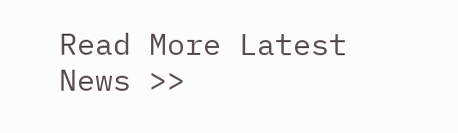Read More Latest News >>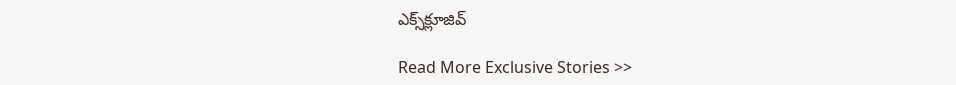ఎక్స్‌క్లూజివ్‌

Read More Exclusive Stories >>